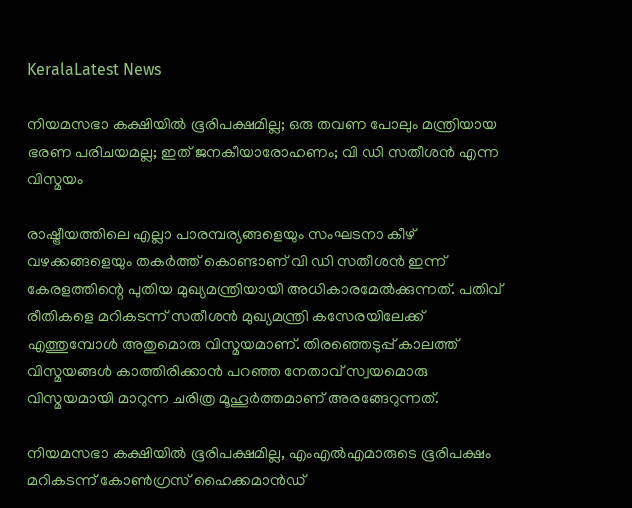KeralaLatest News

നിയമസഭാ കക്ഷിയില്‍ ഭൂരിപക്ഷമില്ല; ഒരു തവണ പോലും മന്ത്രിയായ ഭരണ പരിചയമല്ല; ഇത് ജനകീയാരോഹണം; വി ഡി സതീശന്‍ എന്ന വിസ്മയം

രാഷ്ട്രീയത്തിലെ എല്ലാ പാരമ്പര്യങ്ങളെയും സംഘടനാ കീഴ് വഴക്കങ്ങളെയും തകര്‍ത്ത് കൊണ്ടാണ് വി ഡി സതീശന്‍ ഇന്ന് കേരളത്തിന്റെ പുതിയ മുഖ്യമന്ത്രിയായി അധികാരമേല്‍ക്കുന്നത്. പതിവ് രീതികളെ മറികടന്ന് സതീശന്‍ മുഖ്യമന്ത്രി കസേരയിലേക്ക് എത്തുമ്പോള്‍ അതുമൊരു വിസ്മയമാണ്. തിരഞ്ഞെടുപ്പ് കാലത്ത് വിസ്മയങ്ങള്‍ കാത്തിരിക്കാന്‍ പറഞ്ഞ നേതാവ് സ്വയമൊരു വിസ്മയമായി മാറുന്ന ചരിത്ര മൂഹൂര്‍ത്തമാണ് അരങ്ങേറുന്നത്.

നിയമസഭാ കക്ഷിയില്‍ ഭൂരിപക്ഷമില്ല, എംഎല്‍എമാരുടെ ഭൂരിപക്ഷം മറികടന്ന് കോണ്‍ഗ്രസ് ഹൈക്കമാന്‍ഡ്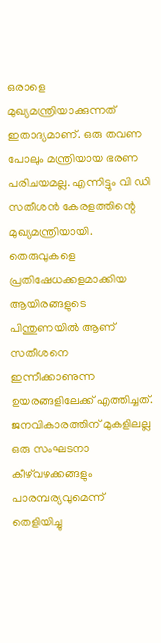ഒരാളെ മുഖ്യമന്ത്രിയാക്കുന്നത് ഇതാദ്യമാണ്. ഒരു തവണ പോലും മന്ത്രിയായ ഭരണ പരിചയമല്ല. എന്നിട്ടും വി ഡി സതീശന്‍ കേരളത്തിന്റെ മുഖ്യമന്ത്രിയായി. തെരുവുകളെ പ്രതിഷേധക്കളമാക്കിയ ആയിരങ്ങളുടെ പിന്തുണയില്‍ ആണ് സതീശനെ ഇന്നീക്കാണുന്ന ഉയരങ്ങളിലേക്ക് എത്തിച്ചത്. ജനവികാരത്തിന് മുകളിലല്ല ഒരു സംഘടനാ കീഴ്‌വഴക്കങ്ങളും പാരമ്പര്യവുമെന്ന് തെളിയിച്ചു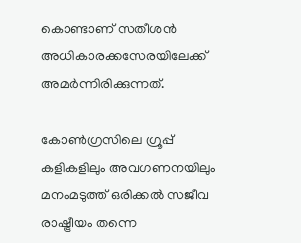കൊണ്ടാണ് സതീശന്‍ അധികാരക്കസേരയിലേക്ക് അമര്‍ന്നിരിക്കുന്നത്.

കോണ്‍ഗ്രസിലെ ഗ്രൂപ്പ് കളികളിലും അവഗണനയിലും മനംമടുത്ത് ഒരിക്കല്‍ സജീവ രാഷ്ട്രീയം തന്നെ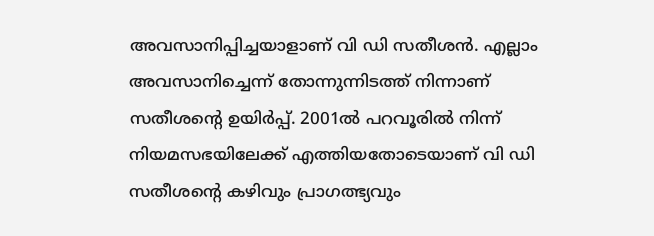അവസാനിപ്പിച്ചയാളാണ് വി ഡി സതീശന്‍. എല്ലാം അവസാനിച്ചെന്ന് തോന്നുന്നിടത്ത് നിന്നാണ് സതീശന്റെ ഉയിര്‍പ്പ്. 2001ല്‍ പറവൂരില്‍ നിന്ന് നിയമസഭയിലേക്ക് എത്തിയതോടെയാണ് വി ഡി സതീശന്റെ കഴിവും പ്രാഗത്ഭ്യവും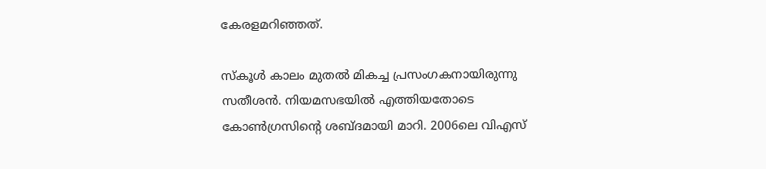കേരളമറിഞ്ഞത്.

സ്‌കൂള്‍ കാലം മുതല്‍ മികച്ച പ്രസംഗകനായിരുന്നു സതീശന്‍. നിയമസഭയില്‍ എത്തിയതോടെ കോണ്‍ഗ്രസിന്റെ ശബ്ദമായി മാറി. 2006ലെ വിഎസ്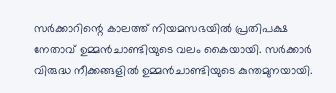സര്‍ക്കാറിന്റെ കാലത്ത് നിയമസഭയില്‍ പ്രതിപക്ഷ നേതാവ് ഉമ്മന്‍ചാണ്ടിയുടെ വലം കൈയായി. സര്‍ക്കാര്‍ വിരുദ്ധ നീക്കങ്ങളില്‍ ഉമ്മന്‍ചാണ്ടിയുടെ കുന്തമുനയായി.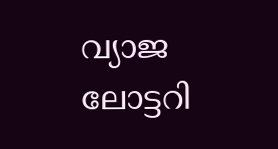വ്യാജ ലോട്ടറി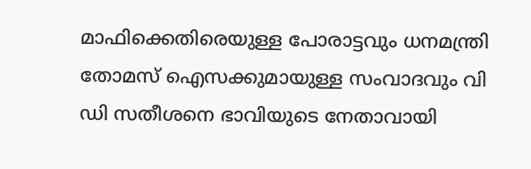മാഫിക്കെതിരെയുള്ള പോരാട്ടവും ധനമന്ത്രി തോമസ് ഐസക്കുമായുള്ള സംവാദവും വി ഡി സതീശനെ ഭാവിയുടെ നേതാവായി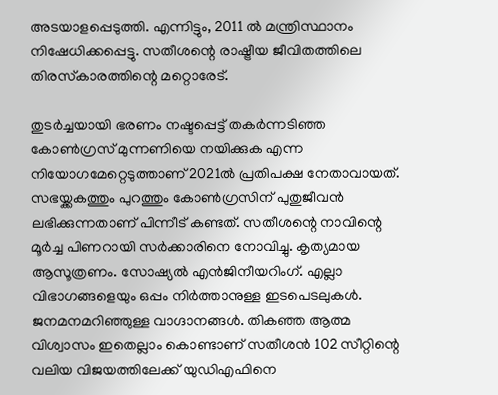അടയാളപ്പെടുത്തി. എന്നിട്ടും, 2011 ല്‍ മന്ത്രിസ്ഥാനം നിഷേധിക്കപ്പെട്ടു. സതീശന്റെ രാഷ്ട്രീയ ജീവിതത്തിലെ തിരസ്‌കാരത്തിന്റെ മറ്റൊരേട്.

തുടര്‍ച്ചയായി ഭരണം നഷ്ടപ്പെട്ട് തകര്‍ന്നടിഞ്ഞ കോണ്‍ഗ്രസ് മുന്നണിയെ നയിക്കുക എന്ന നിയോഗമേറ്റെടുത്താണ് 2021ല്‍ പ്രതിപക്ഷ നേതാവായത്. സഭയ്ക്കകത്തും പുറത്തും കോണ്‍ഗ്രസിന് പുതുജീവന്‍ ലഭിക്കുന്നതാണ് പിന്നീട് കണ്ടത്. സതീശന്റെ നാവിന്റെ മൂര്‍ച്ച പിണറായി സര്‍ക്കാരിനെ നോവിച്ചു. കൃത്യമായ ആസൂത്രണം. സോഷ്യല്‍ എന്‍ജിനീയറിംഗ്. എല്ലാ വിഭാഗങ്ങളെയും ഒപ്പം നിര്‍ത്താനുള്ള ഇടപെടലുകള്‍. ജനമനമറിഞ്ഞുള്ള വാഗ്ദാനങ്ങള്‍. തികഞ്ഞ ആത്മ വിശ്വാസം ഇതെല്ലാം കൊണ്ടാണ് സതീശന്‍ 102 സീറ്റിന്റെ വലിയ വിജയത്തിലേക്ക് യുഡിഎഫിനെ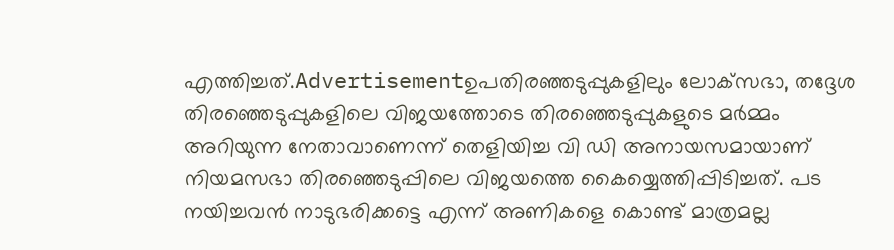എത്തിച്ചത്.Advertisementഉപതിരഞ്ഞടുപ്പുകളിലും ലോക്‌സഭാ, തദ്ദേശ തിരഞ്ഞെടുപ്പുകളിലെ വിജയത്തോടെ തിരഞ്ഞെടുപ്പുകളുടെ മര്‍മ്മം അറിയുന്ന നേതാവാണെന്ന് തെളിയിച്ച വി ഡി അനായസമായാണ് നിയമസഭാ തിരഞ്ഞെടുപ്പിലെ വിജയത്തെ കൈയ്യെത്തിപ്പിടിച്ചത്. പട നയിച്ചവന്‍ നാടുഭരിക്കട്ടെ എന്ന് അണികളെ കൊണ്ട് മാത്രമല്ല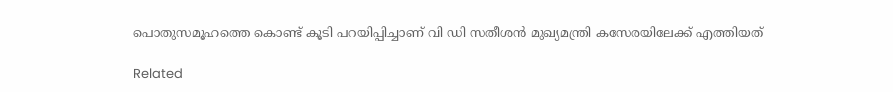പൊതുസമൂഹത്തെ കൊണ്ട് കൂടി പറയിപ്പിച്ചാണ് വി ഡി സതീശന്‍ മുഖ്യമന്ത്രി കസേരയിലേക്ക് എത്തിയത്

Related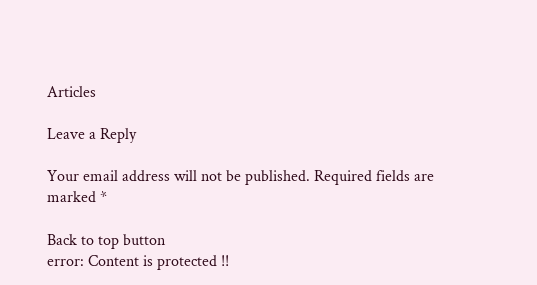Articles

Leave a Reply

Your email address will not be published. Required fields are marked *

Back to top button
error: Content is protected !!